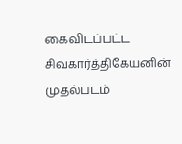கைவிடப்பட்ட சிவகார்த்திகேயனின் முதல்படம்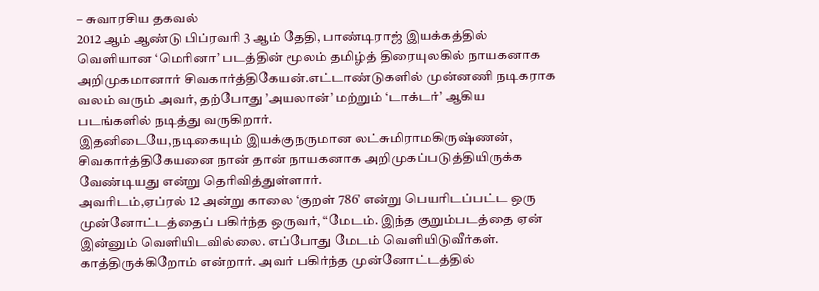– சுவாரசிய தகவல்
2012 ஆம் ஆண்டு பிப்ரவரி 3 ஆம் தேதி, பாண்டிராஜ் இயக்கத்தில் வெளியான ‘மெரினா’ படத்தின் மூலம் தமிழ்த் திரையுலகில் நாயகனாக அறிமுகமானார் சிவகார்த்திகேயன்.எட்டாண்டுகளில் முன்னணி நடிகராக வலம் வரும் அவர், தற்போது ’அயலான்’ மற்றும் ‘டாக்டர்’ ஆகிய படங்களில் நடித்து வருகிறார்.
இதனிடையே,நடிகையும் இயக்குநருமான லட்சுமிராமகிருஷ்ணன், சிவகார்த்திகேயனை நான் தான் நாயகனாக அறிமுகப்படுத்தியிருக்க வேண்டியது என்று தெரிவித்துள்ளார்.
அவரிடம்,ஏப்ரல் 12 அன்று காலை ‘குறள் 786’ என்று பெயரிடப்பட்ட ஒரு முன்னோட்டத்தைப் பகிர்ந்த ஒருவர், “மேடம். இந்த குறும்படத்தை ஏன் இன்னும் வெளியிடவில்லை. எப்போது மேடம் வெளியிடுவீர்கள். காத்திருக்கிறோம் என்றார். அவர் பகிர்ந்த முன்னோட்டத்தில்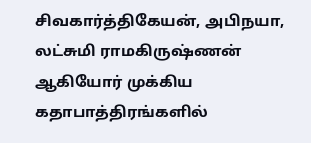சிவகார்த்திகேயன், அபிநயா, லட்சுமி ராமகிருஷ்ணன் ஆகியோர் முக்கிய கதாபாத்திரங்களில்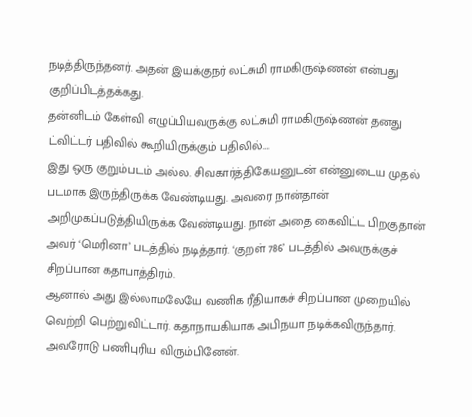நடித்திருந்தனர். அதன் இயக்குநர் லட்சுமி ராமகிருஷ்ணன் என்பது குறிப்பிடத்தக்கது.
தன்னிடம் கேள்வி எழுப்பியவருக்கு லட்சுமி ராமகிருஷ்ணன் தனது ட்விட்டர் பதிவில் கூறியிருக்கும் பதிலில்….
இது ஒரு குறும்படம் அல்ல. சிவகார்த்திகேயனுடன் என்னுடைய முதல் படமாக இருந்திருக்க வேண்டியது. அவரை நான்தான் அறிமுகப்படுத்தியிருக்க வேண்டியது. நான் அதை கைவிட்ட பிறகுதான் அவர் ‘மெரினா’ படத்தில் நடித்தார். ‘குறள் 786’ படத்தில் அவருக்குச் சிறப்பான கதாபாத்திரம்.
ஆனால் அது இல்லாமலேயே வணிக ரீதியாகச் சிறப்பான முறையில் வெற்றி பெற்றுவிட்டார். கதாநாயகியாக அபிநயா நடிக்கவிருந்தார். அவரோடு பணிபுரிய விரும்பினேன்.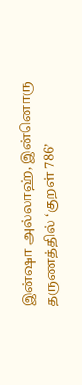இன்ஷா அல்லாஹ், இன்னொரு தருணத்தில் ‘குறள் 786’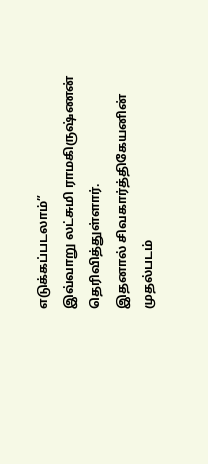எடுக்கப்படலாம்”
இவ்வாறு லட்சுமி ராமகிருஷ்ணன் தெரிவித்துள்ளார்.
இதனால் சிவகார்த்திகேயனின் முதல்படம்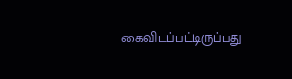கைவிடப்பட்டிருப்பது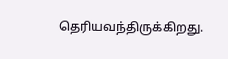தெரியவந்திருக்கிறது.